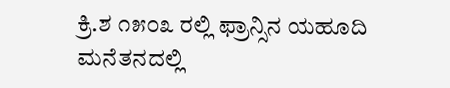ಕ್ರಿ.ಶ ೧೫೦೩ ರಲ್ಲಿ ಫ್ರಾನ್ಸಿನ ಯಹೂದಿ ಮನೆತನದಲ್ಲಿ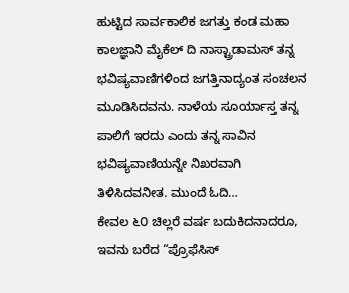ಹುಟ್ಟಿದ ಸಾರ್ವಕಾಲಿಕ ಜಗತ್ತು ಕಂಡ ಮಹಾ ಕಾಲಜ್ಞಾನಿ ಮೈಕೆಲ್ ದಿ ನಾಸ್ಟ್ರಾಡಾಮಸ್ ತನ್ನ ಭವಿಷ್ಯವಾಣಿಗಳಿಂದ ಜಗತ್ತಿನಾದ್ಯಂತ ಸಂಚಲನ ಮೂಡಿಸಿದವನು. ನಾಳೆಯ ಸೂರ್ಯಾಸ್ತ ತನ್ನ ಪಾಲಿಗೆ ಇರದು ಎಂದು ತನ್ನ ಸಾವಿನ ಭವಿಷ್ಯವಾಣಿಯನ್ನೇ ನಿಖರವಾಗಿ ತಿಳಿಸಿದವನೀತ. ಮುಂದೆ ಓದಿ…
ಕೇವಲ ೬೦ ಚಿಲ್ಲರೆ ವರ್ಷ ಬದುಕಿದನಾದರೂ, ಇವನು ಬರೆದ “ಪ್ರೊಫೆಸಿಸ್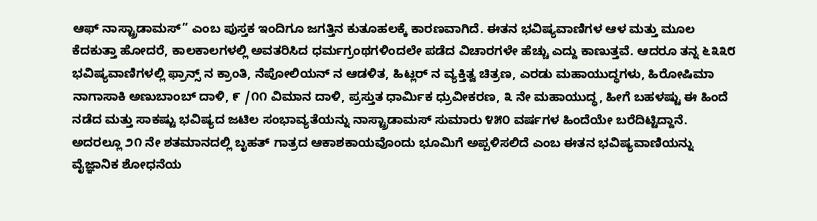ಆಫ್ ನಾಸ್ಟ್ರಾಡಾಮಸ್” ಎಂಬ ಪುಸ್ತಕ ಇಂದಿಗೂ ಜಗತ್ತಿನ ಕುತೂಹಲಕ್ಕೆ ಕಾರಣವಾಗಿದೆ. ಈತನ ಭವಿಷ್ಯವಾಣಿಗಳ ಆಳ ಮತ್ತು ಮೂಲ ಕೆದಕುತ್ತಾ ಹೋದರೆ, ಕಾಲಕಾಲಗಳಲ್ಲಿ ಅವತರಿಸಿದ ಧರ್ಮಗ್ರಂಥಗಳಿಂದಲೇ ಪಡೆದ ವಿಚಾರಗಳೇ ಹೆಚ್ಚು ಎದ್ದು ಕಾಣುತ್ತವೆ. ಆದರೂ ತನ್ನ ೬೩೩೮ ಭವಿಷ್ಯವಾಣಿಗಳಲ್ಲಿ ಫ್ರಾನ್ಸ್ ನ ಕ್ರಾಂತಿ, ನೆಪೋಲಿಯನ್ ನ ಆಡಳಿತ, ಹಿಟ್ಲರ್ ನ ವ್ಯಕ್ತಿತ್ವ ಚಿತ್ರಣ, ಎರಡು ಮಹಾಯುದ್ಧಗಳು, ಹಿರೋಷಿಮಾ ನಾಗಾಸಾಕಿ ಅಣುಬಾಂಬ್ ದಾಳಿ, ೯ /೧೧ ವಿಮಾನ ದಾಳಿ, ಪ್ರಸ್ತುತ ಧಾರ್ಮಿಕ ಧ್ರುವೀಕರಣ, ೩ ನೇ ಮಹಾಯುದ್ಧ, ಹೀಗೆ ಬಹಳಷ್ಟು ಈ ಹಿಂದೆ ನಡೆದ ಮತ್ತು ಸಾಕಷ್ಟು ಭವಿಷ್ಯದ ಜಟಿಲ ಸಂಭಾವ್ಯತೆಯನ್ನು ನಾಸ್ಟ್ರಾಡಾಮಸ್ ಸುಮಾರು ೪೫೦ ವರ್ಷಗಳ ಹಿಂದೆಯೇ ಬರೆದಿಟ್ಟಿದ್ದಾನೆ. ಅದರಲ್ಲೂ ೨೧ ನೇ ಶತಮಾನದಲ್ಲಿ ಬೃಹತ್ ಗಾತ್ರದ ಆಕಾಶಕಾಯವೊಂದು ಭೂಮಿಗೆ ಅಪ್ಪಳಿಸಲಿದೆ ಎಂಬ ಈತನ ಭವಿಷ್ಯವಾಣಿಯನ್ನು ವೈಜ್ಞಾನಿಕ ಶೋಧನೆಯ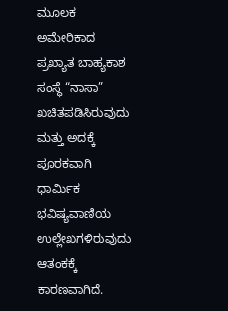ಮೂಲಕ ಅಮೇರಿಕಾದ ಪ್ರಖ್ಯಾತ ಬಾಹ್ಯಕಾಶ ಸಂಸ್ಥೆ “ನಾಸಾ” ಖಚಿತಪಡಿಸಿರುವುದು ಮತ್ತು ಅದಕ್ಕೆ ಪೂರಕವಾಗಿ ಧಾರ್ಮಿಕ ಭವಿಷ್ಯವಾಣಿಯ ಉಲ್ಲೇಖಗಳಿರುವುದು ಆತಂಕಕ್ಕೆ ಕಾರಣವಾಗಿದೆ.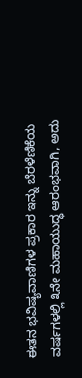ಈತನ ಭವಿಷ್ಯವಾಣಿಗಳ ಪ್ರಕಾರ ಇನ್ನು ಬೆರಳೆಣಿಕೆಯ ವರ್ಷಗಳಲ್ಲಿ ೩ನೇ ಮಹಾಯುದ್ಧ ಆರಂಭವಾಗಿ, ಅದು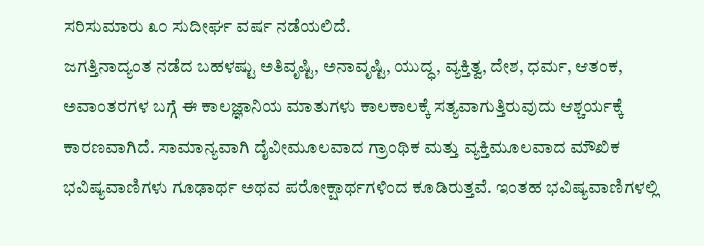ಸರಿಸುಮಾರು ೩೦ ಸುದೀರ್ಘ ವರ್ಷ ನಡೆಯಲಿದೆ.
ಜಗತ್ತಿನಾದ್ಯಂತ ನಡೆದ ಬಹಳಷ್ಟು ಅತಿವೃಷ್ಟಿ, ಅನಾವೃಷ್ಟಿ, ಯುದ್ಧ, ವ್ಯಕ್ತಿತ್ವ, ದೇಶ, ಧರ್ಮ, ಆತಂಕ, ಅವಾಂತರಗಳ ಬಗ್ಗೆ ಈ ಕಾಲಜ್ಞಾನಿಯ ಮಾತುಗಳು ಕಾಲಕಾಲಕ್ಕೆ ಸತ್ಯವಾಗುತ್ತಿರುವುದು ಆಶ್ಚರ್ಯಕ್ಕೆ ಕಾರಣವಾಗಿದೆ. ಸಾಮಾನ್ಯವಾಗಿ ದೈವೀಮೂಲವಾದ ಗ್ರಾಂಥಿಕ ಮತ್ತು ವ್ಯಕ್ತಿಮೂಲವಾದ ಮೌಖಿಕ ಭವಿಷ್ಯವಾಣಿಗಳು ಗೂಢಾರ್ಥ ಅಥವ ಪರೋಕ್ಷಾರ್ಥಗಳಿಂದ ಕೂಡಿರುತ್ತವೆ. ಇಂತಹ ಭವಿಷ್ಯವಾಣಿಗಳಲ್ಲಿ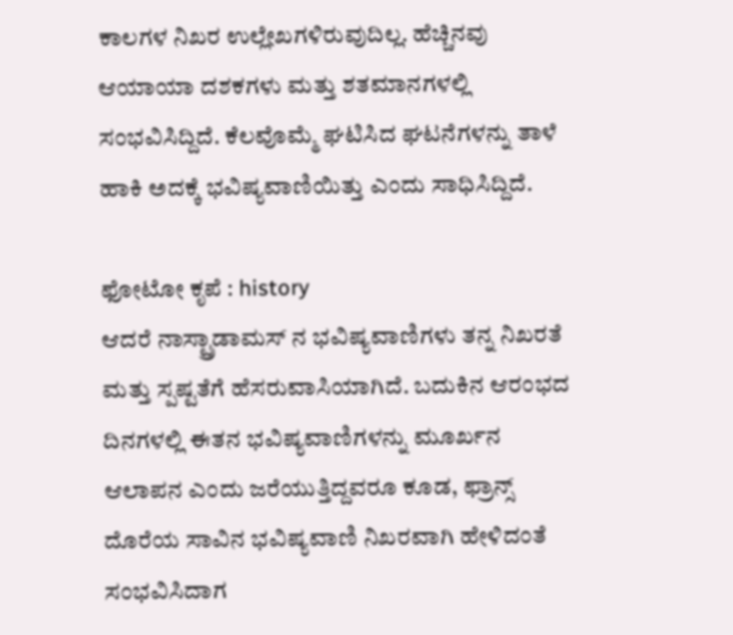ಕಾಲಗಳ ನಿಖರ ಉಲ್ಲೇಖಗಳಿರುವುದಿಲ್ಲ. ಹೆಚ್ಚಿನವು ಆಯಾಯಾ ದಶಕಗಳು ಮತ್ತು ಶತಮಾನಗಳಲ್ಲಿ ಸಂಭವಿಸಿದ್ದಿದೆ. ಕೆಲವೊಮ್ಮೆ ಘಟಿಸಿದ ಘಟನೆಗಳನ್ನು ತಾಳೆ ಹಾಕಿ ಅದಕ್ಕೆ ಭವಿಷ್ಯವಾಣಿಯಿತ್ತು ಎಂದು ಸಾಧಿಸಿದ್ದಿದೆ.

ಫೋಟೋ ಕೃಪೆ : history
ಆದರೆ ನಾಸ್ಟ್ರಾಡಾಮಸ್ ನ ಭವಿಷ್ಯವಾಣಿಗಳು ತನ್ನ ನಿಖರತೆ ಮತ್ತು ಸ್ಪಷ್ಟತೆಗೆ ಹೆಸರುವಾಸಿಯಾಗಿದೆ. ಬದುಕಿನ ಆರಂಭದ ದಿನಗಳಲ್ಲಿ ಈತನ ಭವಿಷ್ಯವಾಣಿಗಳನ್ನು ಮೂರ್ಖನ ಆಲಾಪನ ಎಂದು ಜರೆಯುತ್ತಿದ್ದವರೂ ಕೂಡ, ಫ್ರಾನ್ಸ್ ದೊರೆಯ ಸಾವಿನ ಭವಿಷ್ಯವಾಣಿ ನಿಖರವಾಗಿ ಹೇಳಿದಂತೆ ಸಂಭವಿಸಿದಾಗ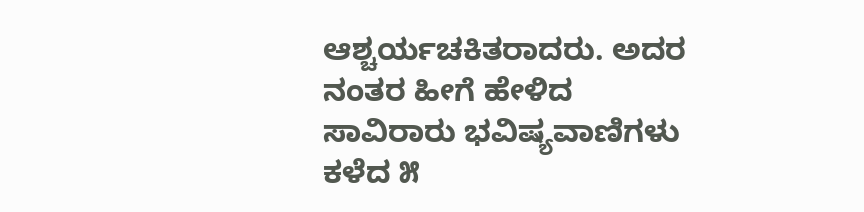ಆಶ್ಚರ್ಯಚಕಿತರಾದರು. ಅದರ ನಂತರ ಹೀಗೆ ಹೇಳಿದ ಸಾವಿರಾರು ಭವಿಷ್ಯವಾಣಿಗಳು ಕಳೆದ ೫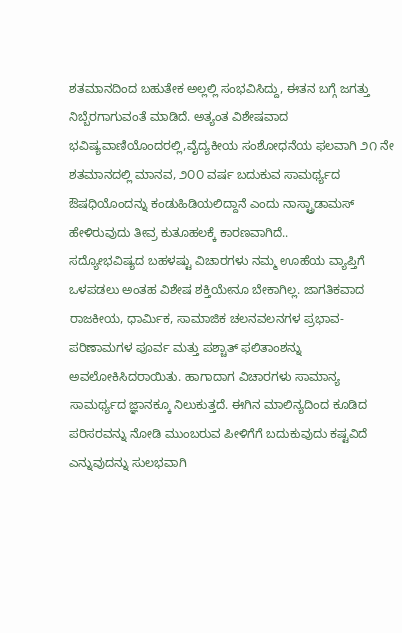ಶತಮಾನದಿಂದ ಬಹುತೇಕ ಅಲ್ಲಲ್ಲಿ ಸಂಭವಿಸಿದ್ದು, ಈತನ ಬಗ್ಗೆ ಜಗತ್ತು ನಿಬ್ಬೆರಗಾಗುವಂತೆ ಮಾಡಿದೆ. ಅತ್ಯಂತ ವಿಶೇಷವಾದ ಭವಿಷ್ಯವಾಣಿಯೊಂದರಲ್ಲಿ,ವೈದ್ಯಕೀಯ ಸಂಶೋಧನೆಯ ಫಲವಾಗಿ ೨೧ ನೇ ಶತಮಾನದಲ್ಲಿ ಮಾನವ, ೨೦೦ ವರ್ಷ ಬದುಕುವ ಸಾಮರ್ಥ್ಯದ ಔಷಧಿಯೊಂದನ್ನು ಕಂಡುಹಿಡಿಯಲಿದ್ದಾನೆ ಎಂದು ನಾಸ್ಟ್ರಾಡಾಮಸ್ ಹೇಳಿರುವುದು ತೀವ್ರ ಕುತೂಹಲಕ್ಕೆ ಕಾರಣವಾಗಿದೆ..
ಸದ್ಯೋಭವಿಷ್ಯದ ಬಹಳಷ್ಟು ವಿಚಾರಗಳು ನಮ್ಮ ಊಹೆಯ ವ್ಯಾಪ್ತಿಗೆ ಒಳಪಡಲು ಅಂತಹ ವಿಶೇಷ ಶಕ್ತಿಯೇನೂ ಬೇಕಾಗಿಲ್ಲ. ಜಾಗತಿಕವಾದ ರಾಜಕೀಯ, ಧಾರ್ಮಿಕ, ಸಾಮಾಜಿಕ ಚಲನವಲನಗಳ ಪ್ರಭಾವ-ಪರಿಣಾಮಗಳ ಪೂರ್ವ ಮತ್ತು ಪಶ್ಚಾತ್ ಫಲಿತಾಂಶನ್ನು ಅವಲೋಕಿಸಿದರಾಯಿತು. ಹಾಗಾದಾಗ ವಿಚಾರಗಳು ಸಾಮಾನ್ಯ ಸಾಮರ್ಥ್ಯದ ಜ್ಞಾನಕ್ಕೂ ನಿಲುಕುತ್ತದೆ. ಈಗಿನ ಮಾಲಿನ್ಯದಿಂದ ಕೂಡಿದ ಪರಿಸರವನ್ನು ನೋಡಿ ಮುಂಬರುವ ಪೀಳಿಗೆಗೆ ಬದುಕುವುದು ಕಷ್ಟವಿದೆ ಎನ್ನುವುದನ್ನು ಸುಲಭವಾಗಿ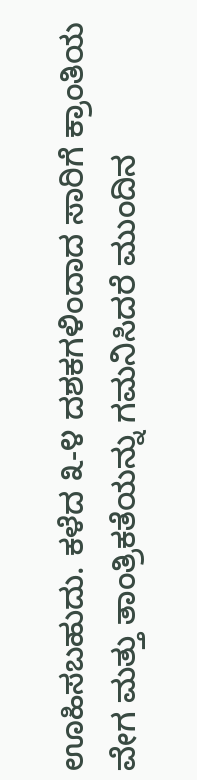ಊಹಿಸಬಹುದು. ಕಳೆದ ೩-೪ ದಶಕಗಳಿಂದಾದ ಸಾರಿಗೆ ಕ್ರಾಂತಿಯ ವೇಗ ಮತ್ತು ತಾಂತ್ರಿಕತೆಯನ್ನು ಗಮನಿಸಿದರೆ ಮುಂದಿನ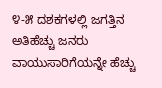೪-೫ ದಶಕಗಳಲ್ಲಿ ಜಗತ್ತಿನ ಅತಿಹೆಚ್ಚು ಜನರು ವಾಯುಸಾರಿಗೆಯನ್ನೇ ಹೆಚ್ಚು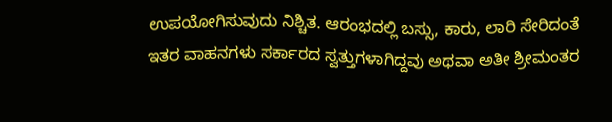ಉಪಯೋಗಿಸುವುದು ನಿಶ್ಚಿತ. ಆರಂಭದಲ್ಲಿ ಬಸ್ಸು, ಕಾರು, ಲಾರಿ ಸೇರಿದಂತೆ ಇತರ ವಾಹನಗಳು ಸರ್ಕಾರದ ಸ್ವತ್ತುಗಳಾಗಿದ್ದವು ಅಥವಾ ಅತೀ ಶ್ರೀಮಂತರ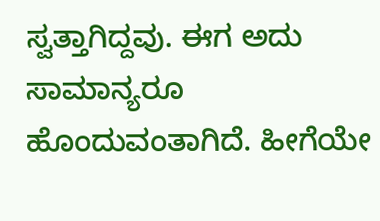ಸ್ವತ್ತಾಗಿದ್ದವು. ಈಗ ಅದು ಸಾಮಾನ್ಯರೂ ಹೊಂದುವಂತಾಗಿದೆ. ಹೀಗೆಯೇ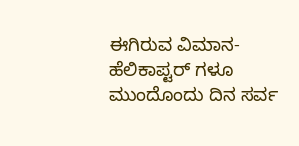ಈಗಿರುವ ವಿಮಾನ- ಹೆಲಿಕಾಪ್ಟರ್ ಗಳೂ ಮುಂದೊಂದು ದಿನ ಸರ್ವ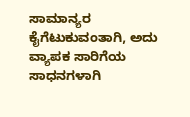ಸಾಮಾನ್ಯರ ಕೈಗೆಟುಕುವಂತಾಗಿ, ಅದು ವ್ಯಾಪಕ ಸಾರಿಗೆಯ ಸಾಧನಗಳಾಗಿ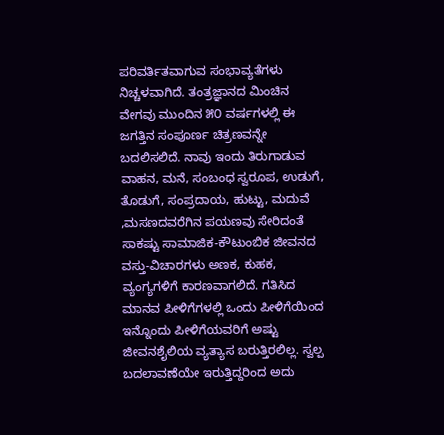ಪರಿವರ್ತಿತವಾಗುವ ಸಂಭಾವ್ಯತೆಗಳು ನಿಚ್ಚಳವಾಗಿದೆ. ತಂತ್ರಜ್ಞಾನದ ಮಿಂಚಿನ ವೇಗವು ಮುಂದಿನ ೫೦ ವರ್ಷಗಳಲ್ಲಿ ಈ ಜಗತ್ತಿನ ಸಂಪೂರ್ಣ ಚಿತ್ರಣವನ್ನೇ ಬದಲಿಸಲಿದೆ. ನಾವು ಇಂದು ತಿರುಗಾಡುವ ವಾಹನ, ಮನೆ, ಸಂಬಂಧ ಸ್ವರೂಪ, ಉಡುಗೆ, ತೊಡುಗೆ, ಸಂಪ್ರದಾಯ, ಹುಟ್ಟು, ಮದುವೆ ,ಮಸಣದವರೆಗಿನ ಪಯಣವು ಸೇರಿದಂತೆ ಸಾಕಷ್ಟು ಸಾಮಾಜಿಕ-ಕೌಟುಂಬಿಕ ಜೀವನದ ವಸ್ತು-ವಿಚಾರಗಳು ಅಣಕ, ಕುಹಕ, ವ್ಯಂಗ್ಯಗಳಿಗೆ ಕಾರಣವಾಗಲಿದೆ. ಗತಿಸಿದ ಮಾನವ ಪೀಳಿಗೆಗಳಲ್ಲಿ ಒಂದು ಪೀಳಿಗೆಯಿಂದ ಇನ್ನೊಂದು ಪೀಳಿಗೆಯವರಿಗೆ ಅಷ್ಟು ಜೀವನಶೈಲಿಯ ವ್ಯತ್ಯಾಸ ಬರುತ್ತಿರಲಿಲ್ಲ. ಸ್ವಲ್ಪ ಬದಲಾವಣೆಯೇ ಇರುತ್ತಿದ್ದರಿಂದ ಅದು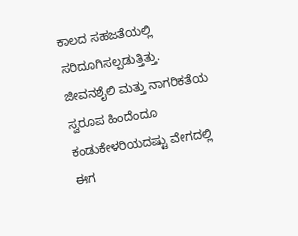ಕಾಲದ ಸಹಜತೆಯಲ್ಲಿ ಸರಿದೂಗಿಸಲ್ಪಡುತ್ತಿತ್ತು. ಜೀವನಶೈಲಿ ಮತ್ತು ನಾಗರಿಕತೆಯ ಸ್ವರೂಪ ಹಿಂದೆಂದೂ ಕಂಡುಕೇಳರಿಯದಷ್ಟು ವೇಗದಲ್ಲಿ ಈಗ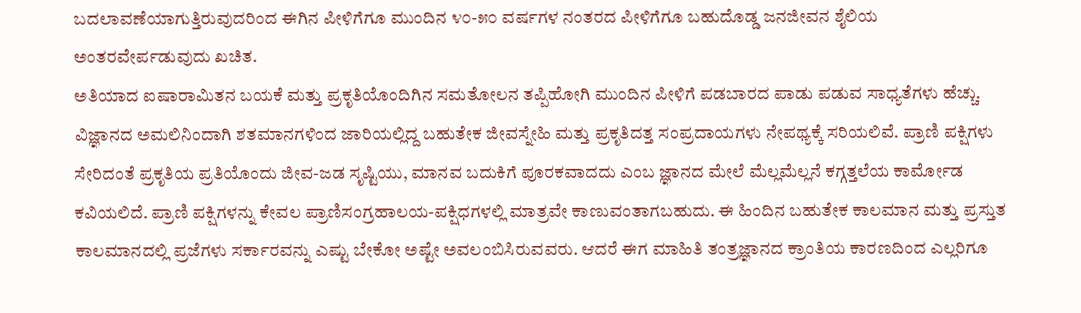ಬದಲಾವಣೆಯಾಗುತ್ತಿರುವುದರಿಂದ ಈಗಿನ ಪೀಳಿಗೆಗೂ ಮುಂದಿನ ೪೦-೫೦ ವರ್ಷಗಳ ನಂತರದ ಪೀಳಿಗೆಗೂ ಬಹುದೊಡ್ಡ ಜನಜೀವನ ಶೈಲಿಯ ಅಂತರವೇರ್ಪಡುವುದು ಖಚಿತ.
ಅತಿಯಾದ ಐಷಾರಾಮಿತನ ಬಯಕೆ ಮತ್ತು ಪ್ರಕೃತಿಯೊಂದಿಗಿನ ಸಮತೋಲನ ತಪ್ಪಿಹೋಗಿ ಮುಂದಿನ ಪೀಳಿಗೆ ಪಡಬಾರದ ಪಾಡು ಪಡುವ ಸಾಧ್ಯತೆಗಳು ಹೆಚ್ಚು. ವಿಜ್ಞಾನದ ಅಮಲಿನಿಂದಾಗಿ ಶತಮಾನಗಳಿಂದ ಜಾರಿಯಲ್ಲಿದ್ದ ಬಹುತೇಕ ಜೀವಸ್ನೇಹಿ ಮತ್ತು ಪ್ರಕೃತಿದತ್ತ ಸಂಪ್ರದಾಯಗಳು ನೇಪಥ್ಯಕ್ಕೆ ಸರಿಯಲಿವೆ. ಪ್ರಾಣಿ ಪಕ್ಷಿಗಳು ಸೇರಿದಂತೆ ಪ್ರಕೃತಿಯ ಪ್ರತಿಯೊಂದು ಜೀವ-ಜಡ ಸೃಷ್ಟಿಯು, ಮಾನವ ಬದುಕಿಗೆ ಪೂರಕವಾದದು ಎಂಬ ಜ್ಞಾನದ ಮೇಲೆ ಮೆಲ್ಲಮೆಲ್ಲನೆ ಕಗ್ಗತ್ತಲೆಯ ಕಾರ್ಮೋಡ ಕವಿಯಲಿದೆ. ಪ್ರಾಣಿ ಪಕ್ಷಿಗಳನ್ನು ಕೇವಲ ಪ್ರಾಣಿಸಂಗ್ರಹಾಲಯ-ಪಕ್ಷಿಧಗಳಲ್ಲಿ ಮಾತ್ರವೇ ಕಾಣುವಂತಾಗಬಹುದು. ಈ ಹಿಂದಿನ ಬಹುತೇಕ ಕಾಲಮಾನ ಮತ್ತು ಪ್ರಸ್ತುತ ಕಾಲಮಾನದಲ್ಲಿ ಪ್ರಜೆಗಳು ಸರ್ಕಾರವನ್ನು ಎಷ್ಟು ಬೇಕೋ ಅಷ್ಟೇ ಅವಲಂಬಿಸಿರುವವರು. ಆದರೆ ಈಗ ಮಾಹಿತಿ ತಂತ್ರಜ್ಞಾನದ ಕ್ರಾಂತಿಯ ಕಾರಣದಿಂದ ಎಲ್ಲರಿಗೂ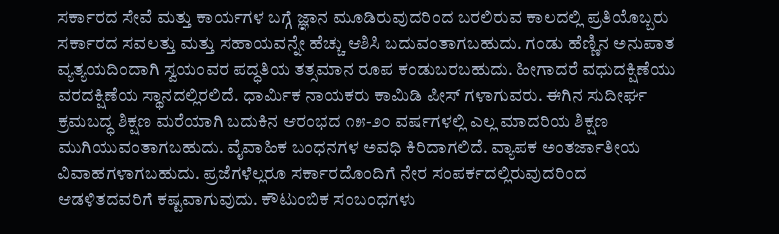ಸರ್ಕಾರದ ಸೇವೆ ಮತ್ತು ಕಾರ್ಯಗಳ ಬಗ್ಗೆ ಜ್ಞಾನ ಮೂಡಿರುವುದರಿಂದ ಬರಲಿರುವ ಕಾಲದಲ್ಲಿ ಪ್ರತಿಯೊಬ್ಬರು ಸರ್ಕಾರದ ಸವಲತ್ತು ಮತ್ತು ಸಹಾಯವನ್ನೇ ಹೆಚ್ಚು ಆಶಿಸಿ ಬದುವಂತಾಗಬಹುದು. ಗಂಡು ಹೆಣ್ಣಿನ ಅನುಪಾತ ವ್ಯತ್ಯಯದಿಂದಾಗಿ ಸ್ವಯಂವರ ಪದ್ಧತಿಯ ತತ್ಸಮಾನ ರೂಪ ಕಂಡುಬರಬಹುದು. ಹೀಗಾದರೆ ವಧುದಕ್ಷಿಣೆಯು ವರದಕ್ಷಿಣೆಯ ಸ್ಥಾನದಲ್ಲಿರಲಿದೆ. ಧಾರ್ಮಿಕ ನಾಯಕರು ಕಾಮಿಡಿ ಪೀಸ್ ಗಳಾಗುವರು. ಈಗಿನ ಸುದೀರ್ಘ ಕ್ರಮಬದ್ಧ ಶಿಕ್ಷಣ ಮರೆಯಾಗಿ ಬದುಕಿನ ಆರಂಭದ ೧೫-೨೦ ವರ್ಷಗಳಲ್ಲಿ ಎಲ್ಲ ಮಾದರಿಯ ಶಿಕ್ಷಣ ಮುಗಿಯುವಂತಾಗಬಹುದು. ವೈವಾಹಿಕ ಬಂಧನಗಳ ಅವಧಿ ಕಿರಿದಾಗಲಿದೆ. ವ್ಯಾಪಕ ಅಂತರ್ಜಾತೀಯ ವಿವಾಹಗಳಾಗಬಹುದು. ಪ್ರಜೆಗಳೆಲ್ಲರೂ ಸರ್ಕಾರದೊಂದಿಗೆ ನೇರ ಸಂಪರ್ಕದಲ್ಲಿರುವುದರಿಂದ ಆಡಳಿತದವರಿಗೆ ಕಷ್ಟವಾಗುವುದು. ಕೌಟುಂಬಿಕ ಸಂಬಂಧಗಳು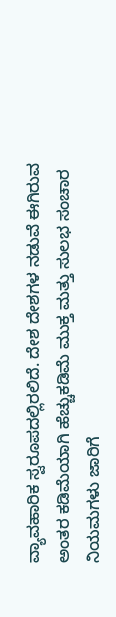ವ್ಯಾವಹಾರಿಕ ಸ್ವರೂಪದಲ್ಲಿರಲಿದೆ. ದೇಶ ದೇಶಗಳ ನಡುವೆ ಈಗಿರುವ ಅಂತರ ಕಡಿಮೆಯಾಗಿ ಹೆಚ್ಚುಕಡಿಮೆ ಮುಕ್ತ ಮತ್ತು ಸುಲಭ ಸಂಚಾರ ನಿಯಮಗಳು ಜಾರಿಗೆ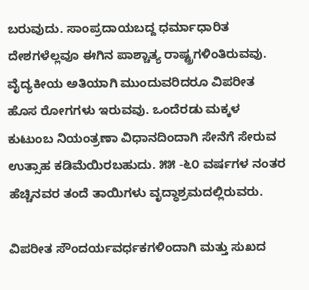ಬರುವುದು. ಸಾಂಪ್ರದಾಯಬದ್ದ ಧರ್ಮಾಧಾರಿತ ದೇಶಗಳೆಲ್ಲವೂ ಈಗಿನ ಪಾಶ್ಚಾತ್ಯ ರಾಷ್ಟ್ರಗಳಿಂತಿರುವವು. ವೈದ್ಯಕೀಯ ಅತಿಯಾಗಿ ಮುಂದುವರಿದರೂ ವಿಪರೀತ ಹೊಸ ರೋಗಗಳು ಇರುವವು. ಒಂದೆರಡು ಮಕ್ಕಳ ಕುಟುಂಬ ನಿಯಂತ್ರಣಾ ವಿಧಾನದಿಂದಾಗಿ ಸೇನೆಗೆ ಸೇರುವ ಉತ್ಸಾಹ ಕಡಿಮೆಯಿರಬಹುದು. ೫೫ -೬೦ ವರ್ಷಗಳ ನಂತರ ಹೆಚ್ಚಿನವರ ತಂದೆ ತಾಯಿಗಳು ವೃದ್ಧಾಶ್ರಮದಲ್ಲಿರುವರು.

ವಿಪರೀತ ಸೌಂದರ್ಯವರ್ಧಕಗಳಿಂದಾಗಿ ಮತ್ತು ಸುಖದ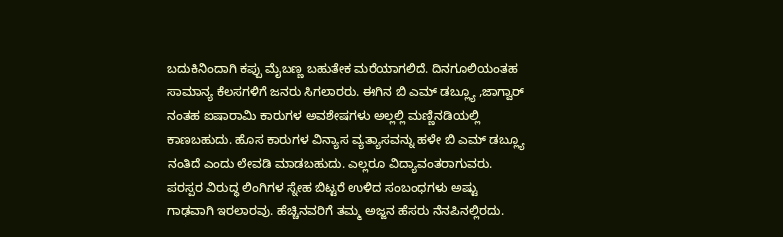ಬದುಕಿನಿಂದಾಗಿ ಕಪ್ಪು ಮೈಬಣ್ಣ ಬಹುತೇಕ ಮರೆಯಾಗಲಿದೆ. ದಿನಗೂಲಿಯಂತಹ ಸಾಮಾನ್ಯ ಕೆಲಸಗಳಿಗೆ ಜನರು ಸಿಗಲಾರರು. ಈಗಿನ ಬಿ ಎಮ್ ಡಬ್ಲ್ಯೂ ,ಜಾಗ್ವಾರ್ ನಂತಹ ಐಷಾರಾಮಿ ಕಾರುಗಳ ಅವಶೇಷಗಳು ಅಲ್ಲಲ್ಲಿ ಮಣ್ಣಿನಡಿಯಲ್ಲಿ ಕಾಣಬಹುದು. ಹೊಸ ಕಾರುಗಳ ವಿನ್ಯಾಸ ವ್ಯತ್ಯಾಸವನ್ನು ಹಳೇ ಬಿ ಎಮ್ ಡಬ್ಲ್ಯೂ ನಂತಿದೆ ಎಂದು ಲೇವಡಿ ಮಾಡಬಹುದು. ಎಲ್ಲರೂ ವಿದ್ಯಾವಂತರಾಗುವರು. ಪರಸ್ಪರ ವಿರುದ್ಧ ಲಿಂಗಿಗಳ ಸ್ನೇಹ ಬಿಟ್ಟರೆ ಉಳಿದ ಸಂಬಂಧಗಳು ಅಷ್ಟು ಗಾಢವಾಗಿ ಇರಲಾರವು. ಹೆಚ್ಚಿನವರಿಗೆ ತಮ್ಮ ಅಜ್ಜನ ಹೆಸರು ನೆನಪಿನಲ್ಲಿರದು.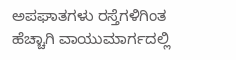ಅಪಘಾತಗಳು ರಸ್ತೆಗಳಿಗಿಂತ ಹೆಚ್ಚಾಗಿ ವಾಯುಮಾರ್ಗದಲ್ಲಿ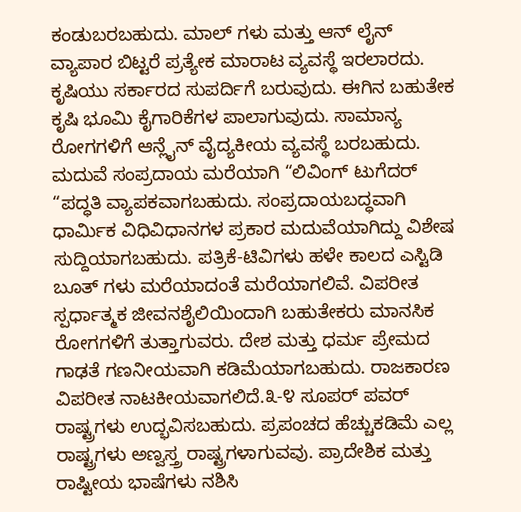ಕಂಡುಬರಬಹುದು. ಮಾಲ್ ಗಳು ಮತ್ತು ಆನ್ ಲೈನ್ ವ್ಯಾಪಾರ ಬಿಟ್ಟರೆ ಪ್ರತ್ಯೇಕ ಮಾರಾಟ ವ್ಯವಸ್ಥೆ ಇರಲಾರದು. ಕೃಷಿಯು ಸರ್ಕಾರದ ಸುಪರ್ದಿಗೆ ಬರುವುದು. ಈಗಿನ ಬಹುತೇಕ ಕೃಷಿ ಭೂಮಿ ಕೈಗಾರಿಕೆಗಳ ಪಾಲಾಗುವುದು. ಸಾಮಾನ್ಯ ರೋಗಗಳಿಗೆ ಆನ್ಲೈನ್ ವೈದ್ಯಕೀಯ ವ್ಯವಸ್ಥೆ ಬರಬಹುದು. ಮದುವೆ ಸಂಪ್ರದಾಯ ಮರೆಯಾಗಿ “ಲಿವಿಂಗ್ ಟುಗೆದರ್ “ಪದ್ಧತಿ ವ್ಯಾಪಕವಾಗಬಹುದು. ಸಂಪ್ರದಾಯಬದ್ಧವಾಗಿ ಧಾರ್ಮಿಕ ವಿಧಿವಿಧಾನಗಳ ಪ್ರಕಾರ ಮದುವೆಯಾಗಿದ್ದು ವಿಶೇಷ ಸುದ್ದಿಯಾಗಬಹುದು. ಪತ್ರಿಕೆ-ಟಿವಿಗಳು ಹಳೇ ಕಾಲದ ಎಸ್ಟಿಡಿ ಬೂತ್ ಗಳು ಮರೆಯಾದಂತೆ ಮರೆಯಾಗಲಿವೆ. ವಿಪರೀತ ಸ್ಪರ್ಧಾತ್ಮಕ ಜೀವನಶೈಲಿಯಿಂದಾಗಿ ಬಹುತೇಕರು ಮಾನಸಿಕ ರೋಗಗಳಿಗೆ ತುತ್ತಾಗುವರು. ದೇಶ ಮತ್ತು ಧರ್ಮ ಪ್ರೇಮದ ಗಾಢತೆ ಗಣನೀಯವಾಗಿ ಕಡಿಮೆಯಾಗಬಹುದು. ರಾಜಕಾರಣ ವಿಪರೀತ ನಾಟಕೀಯವಾಗಲಿದೆ.೩-೪ ಸೂಪರ್ ಪವರ್ ರಾಷ್ಟ್ರಗಳು ಉದ್ಭವಿಸಬಹುದು. ಪ್ರಪಂಚದ ಹೆಚ್ಚುಕಡಿಮೆ ಎಲ್ಲ ರಾಷ್ಟ್ರಗಳು ಅಣ್ವಸ್ತ್ರ ರಾಷ್ಟ್ರಗಳಾಗುವವು. ಪ್ರಾದೇಶಿಕ ಮತ್ತು ರಾಷ್ಟೀಯ ಭಾಷೆಗಳು ನಶಿಸಿ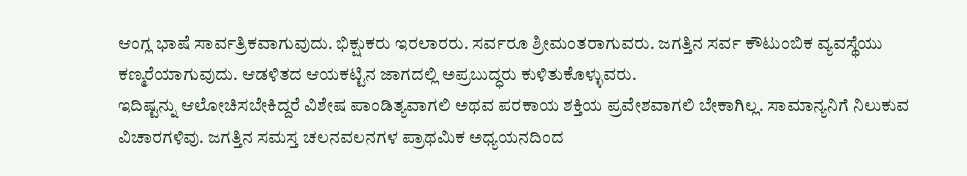ಆಂಗ್ಲ ಭಾಷೆ ಸಾರ್ವತ್ರಿಕವಾಗುವುದು. ಭಿಕ್ಷುಕರು ಇರಲಾರರು. ಸರ್ವರೂ ಶ್ರೀಮಂತರಾಗುವರು. ಜಗತ್ತಿನ ಸರ್ವ ಕೌಟುಂಬಿಕ ವ್ಯವಸ್ಥೆಯು ಕಣ್ಮರೆಯಾಗುವುದು. ಆಡಳಿತದ ಆಯಕಟ್ಟಿನ ಜಾಗದಲ್ಲಿ ಅಪ್ರಬುದ್ಧರು ಕುಳಿತುಕೊಳ್ಳುವರು.
ಇದಿಷ್ಟನ್ನು ಆಲೋಚಿಸಬೇಕಿದ್ದರೆ ವಿಶೇಷ ಪಾಂಡಿತ್ಯವಾಗಲಿ ಅಥವ ಪರಕಾಯ ಶಕ್ತಿಯ ಪ್ರವೇಶವಾಗಲಿ ಬೇಕಾಗಿಲ್ಲ. ಸಾಮಾನ್ಯನಿಗೆ ನಿಲುಕುವ ವಿಚಾರಗಳಿವು. ಜಗತ್ತಿನ ಸಮಸ್ತ ಚಲನವಲನಗಳ ಪ್ರಾಥಮಿಕ ಅಧ್ಯಯನದಿಂದ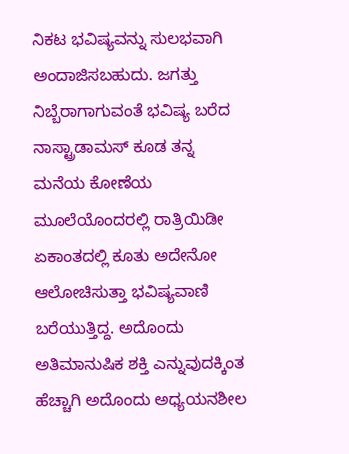ನಿಕಟ ಭವಿಷ್ಯವನ್ನು ಸುಲಭವಾಗಿ ಅಂದಾಜಿಸಬಹುದು. ಜಗತ್ತು ನಿಬ್ಬೆರಾಗಾಗುವಂತೆ ಭವಿಷ್ಯ ಬರೆದ ನಾಸ್ಟ್ರಾಡಾಮಸ್ ಕೂಡ ತನ್ನ ಮನೆಯ ಕೋಣೆಯ ಮೂಲೆಯೊಂದರಲ್ಲಿ ರಾತ್ರಿಯಿಡೀ ಏಕಾಂತದಲ್ಲಿ ಕೂತು ಅದೇನೋ ಆಲೋಚಿಸುತ್ತಾ ಭವಿಷ್ಯವಾಣಿ ಬರೆಯುತ್ತಿದ್ದ. ಅದೊಂದು ಅತಿಮಾನುಷಿಕ ಶಕ್ತಿ ಎನ್ನುವುದಕ್ಕಿಂತ ಹೆಚ್ಚಾಗಿ ಅದೊಂದು ಅಧ್ಯಯನಶೀಲ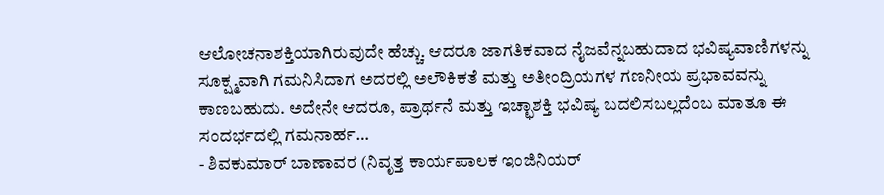ಆಲೋಚನಾಶಕ್ತಿಯಾಗಿರುವುದೇ ಹೆಚ್ಚು. ಆದರೂ ಜಾಗತಿಕವಾದ ನೈಜವೆನ್ನಬಹುದಾದ ಭವಿಷ್ಯವಾಣಿಗಳನ್ನು ಸೂಕ್ಷ್ಮವಾಗಿ ಗಮನಿಸಿದಾಗ ಅದರಲ್ಲಿ ಅಲೌಕಿಕತೆ ಮತ್ತು ಅತೀಂದ್ರಿಯಗಳ ಗಣನೀಯ ಪ್ರಭಾವವನ್ನು ಕಾಣಬಹುದು. ಅದೇನೇ ಆದರೂ, ಪ್ರಾರ್ಥನೆ ಮತ್ತು ಇಚ್ಛಾಶಕ್ತಿ ಭವಿಷ್ಯ ಬದಲಿಸಬಲ್ಲದೆಂಬ ಮಾತೂ ಈ ಸಂದರ್ಭದಲ್ಲಿ ಗಮನಾರ್ಹ…
- ಶಿವಕುಮಾರ್ ಬಾಣಾವರ (ನಿವೃತ್ತ ಕಾರ್ಯಪಾಲಕ ಇಂಜಿನಿಯರ್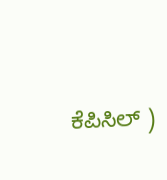ಕೆಪಿಸಿಲ್ )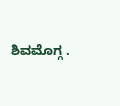ಶಿವಮೊಗ್ಗ .